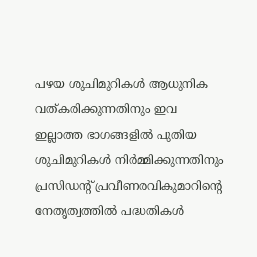പഴയ ശുചിമുറികൾ ആധുനിക വത്കരിക്കുന്നതിനും ഇവ ഇല്ലാത്ത ഭാഗങ്ങളിൽ പുതിയ ശുചിമുറികൾ നിർമ്മിക്കുന്നതിനും പ്രസിഡന്‍റ് പ്രവീണരവികുമാറിന്‍റെ നേതൃത്വത്തിൽ പദ്ധതികൾ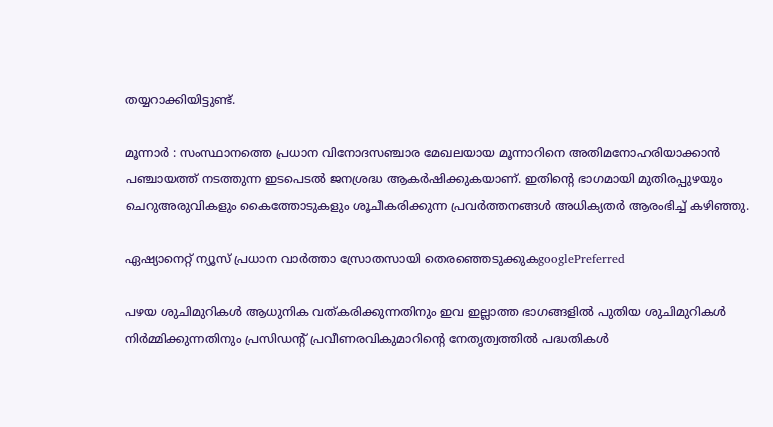തയ്യറാക്കിയിട്ടുണ്ട്.

മൂന്നാർ : സംസ്ഥാനത്തെ പ്രധാന വിനോദസഞ്ചാര മേഖലയായ മൂന്നാറിനെ അതിമനോഹരിയാക്കാൻ പഞ്ചായത്ത് നടത്തുന്ന ഇടപെടൽ ജനശ്രദ്ധ ആകർഷിക്കുകയാണ്. ഇതിന്‍റെ ഭാഗമായി മുതിരപ്പുഴയും ചെറുഅരുവികളും കൈത്തോടുകളും ശൂചീകരിക്കുന്ന പ്രവർത്തനങ്ങൾ അധിക്യതർ ആരംഭിച്ച് കഴിഞ്ഞു.

ഏഷ്യാനെറ്റ് ന്യൂസ് പ്രധാന വാർത്താ സ്രോതസായി തെരഞ്ഞെടുക്കുകgooglePreferred

പഴയ ശുചിമുറികൾ ആധുനിക വത്കരിക്കുന്നതിനും ഇവ ഇല്ലാത്ത ഭാഗങ്ങളിൽ പുതിയ ശുചിമുറികൾ നിർമ്മിക്കുന്നതിനും പ്രസിഡന്‍റ് പ്രവീണരവികുമാറിന്‍റെ നേതൃത്വത്തിൽ പദ്ധതികൾ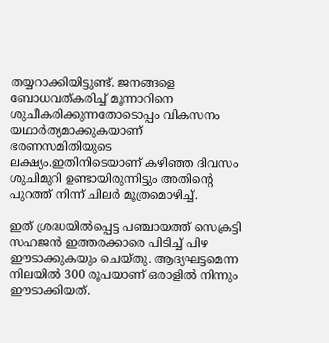തയ്യറാക്കിയിട്ടുണ്ട്. ജനങ്ങളെ ബോധവത്കരിച്ച് മൂന്നാറിനെ ശുചീകരിക്കുന്നതോടൊപ്പം വികസനം യഥാർത്യമാക്കുകയാണ് ഭരണസമിതിയുടെ ലക്ഷ്യം.ഇതിനിടെയാണ് കഴിഞ്ഞ ദിവസം ശുചിമുറി ഉണ്ടായിരുന്നിട്ടും അതിന്‍റെ പുറത്ത് നിന്ന് ചിലർ മൂത്രമൊഴിച്ച്.

ഇത് ശ്രദ്ധയിൽപ്പെട്ട പഞ്ചായത്ത് സെക്രട്ടി സഹജൻ ഇത്തരക്കാരെ പിടിച്ച് പിഴ ഈടാക്കുകയും ചെയ്തു. ആദ്യഘട്ടമെന്ന നിലയിൽ 300 രൂപയാണ് ഒരാളിൽ നിന്നും ഈടാക്കിയത്.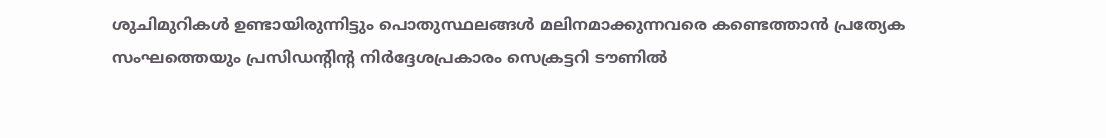ശുചിമുറികൾ ഉണ്ടായിരുന്നിട്ടും പൊതുസ്ഥലങ്ങൾ മലിനമാക്കുന്നവരെ കണ്ടെത്താൻ പ്രത്യേക സംഘത്തെയും പ്രസിഡൻ്റിൻ്റ നിർദ്ദേശപ്രകാരം സെക്രട്ടറി ടൗണിൽ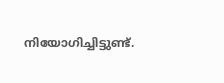നിയോഗിച്ചിട്ടുണ്ട്.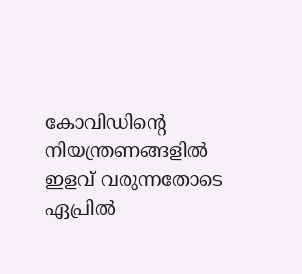കോവിഡിന്‍റെ നിയന്ത്രണങ്ങളിൽ ഇളവ് വരുന്നതോടെ ഏപ്രിൽ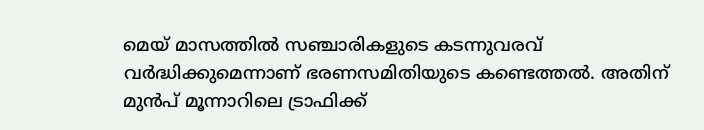മെയ് മാസത്തിൽ സഞ്ചാരികളുടെ കടന്നുവരവ് വർദ്ധിക്കുമെന്നാണ് ഭരണസമിതിയുടെ കണ്ടെത്തൽ. അതിന് മുൻപ് മൂന്നാറിലെ ട്രാഫിക്ക്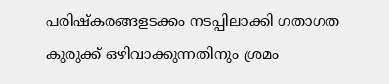പരിഷ്കരങ്ങളടക്കം നടപ്പിലാക്കി ഗതാഗത കുരുക്ക് ഒഴിവാക്കുന്നതിനും ശ്രമം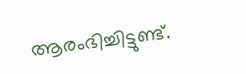ആരംഭിച്ചിട്ടുണ്ട്.